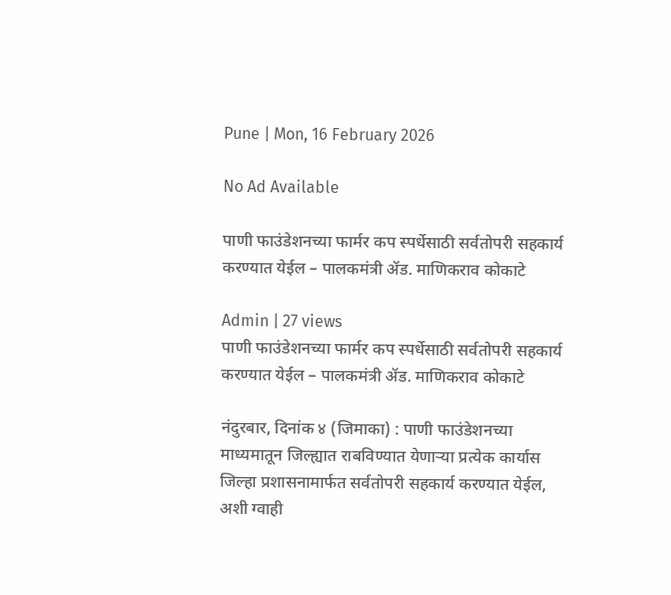Pune | Mon, 16 February 2026

No Ad Available

पाणी फाउंडेशनच्या फार्मर कप स्पर्धेसाठी सर्वतोपरी सहकार्य करण्यात येईल – पालकमंत्री ॲड. माणिकराव कोकाटे

Admin | 27 views
पाणी फाउंडेशनच्या फार्मर कप स्पर्धेसाठी सर्वतोपरी सहकार्य करण्यात येईल – पालकमंत्री ॲड. माणिकराव कोकाटे

नंदुरबार, दिनांक ४ (जिमाका) : पाणी फाउंडेशनच्या माध्यमातून जिल्ह्यात राबविण्यात येणाऱ्या प्रत्येक कार्यास जिल्हा प्रशासनामार्फत सर्वतोपरी सहकार्य करण्यात येईल, अशी ग्वाही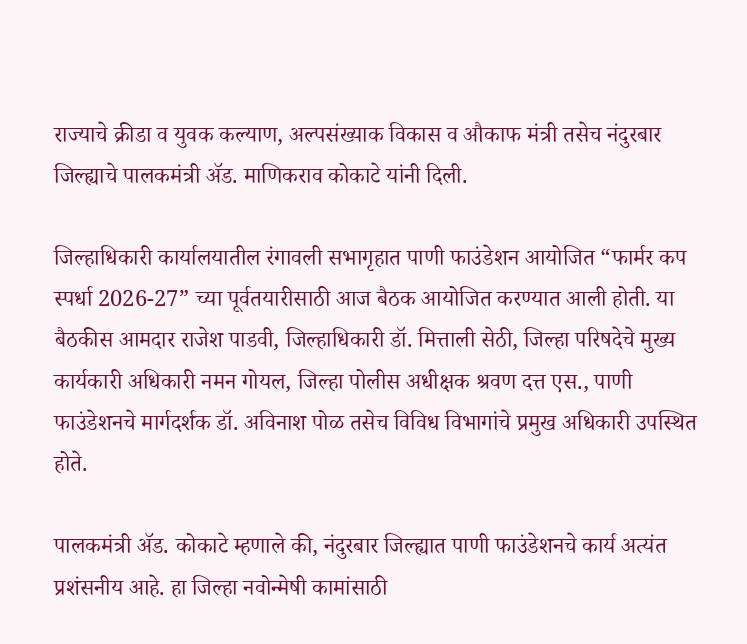राज्याचे क्रीडा व युवक कल्याण, अल्पसंख्याक विकास व औकाफ मंत्री तसेच नंदुरबार जिल्ह्याचे पालकमंत्री ॲड. माणिकराव कोकाटे यांनी दिली.

जिल्हाधिकारी कार्यालयातील रंगावली सभागृहात पाणी फाउंडेशन आयोजित “फार्मर कप स्पर्धा 2026-27” च्या पूर्वतयारीसाठी आज बैठक आयोजित करण्यात आली होती. या बैठकीस आमदार राजेश पाडवी, जिल्हाधिकारी डॉ. मित्ताली सेठी, जिल्हा परिषदेचे मुख्य कार्यकारी अधिकारी नमन गोयल, जिल्हा पोलीस अधीक्षक श्रवण दत्त एस., पाणी फाउंडेशनचे मार्गदर्शक डॉ. अविनाश पोळ तसेच विविध विभागांचे प्रमुख अधिकारी उपस्थित होते.

पालकमंत्री ॲड. कोकाटे म्हणाले की, नंदुरबार जिल्ह्यात पाणी फाउंडेशनचे कार्य अत्यंत प्रशंसनीय आहे. हा जिल्हा नवोन्मेषी कामांसाठी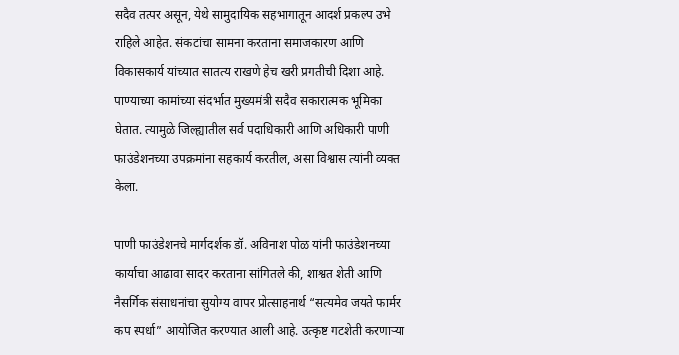सदैव तत्पर असून, येथे सामुदायिक सहभागातून आदर्श प्रकल्प उभे राहिले आहेत. संकटांचा सामना करताना समाजकारण आणि विकासकार्य यांच्यात सातत्य राखणे हेच खरी प्रगतीची दिशा आहे. पाण्याच्या कामांच्या संदर्भात मुख्यमंत्री सदैव सकारात्मक भूमिका घेतात. त्यामुळे जिल्ह्यातील सर्व पदाधिकारी आणि अधिकारी पाणी फाउंडेशनच्या उपक्रमांना सहकार्य करतील, असा विश्वास त्यांनी व्यक्त केला.

पाणी फाउंडेशनचे मार्गदर्शक डॉ. अविनाश पोळ यांनी फाउंडेशनच्या कार्याचा आढावा सादर करताना सांगितले की, शाश्वत शेती आणि नैसर्गिक संसाधनांचा सुयोग्य वापर प्रोत्साहनार्थ “सत्यमेव जयते फार्मर कप स्पर्धा” आयोजित करण्यात आली आहे. उत्कृष्ट गटशेती करणाऱ्या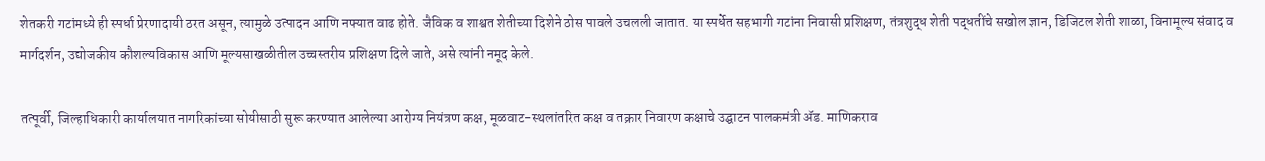शेतकरी गटांमध्ये ही स्पर्धा प्रेरणादायी ठरत असून, त्यामुळे उत्पादन आणि नफ्यात वाढ होते. जैविक व शाश्वत शेतीच्या दिशेने ठोस पावले उचलली जातात. या स्पर्धेत सहभागी गटांना निवासी प्रशिक्षण, तंत्रशुद्ध शेती पद्धतींचे सखोल ज्ञान, डिजिटल शेती शाळा, विनामूल्य संवाद व मार्गदर्शन, उद्योजकीय कौशल्यविकास आणि मूल्यसाखळीतील उच्चस्तरीय प्रशिक्षण दिले जाते, असे त्यांनी नमूद केले.

तत्पूर्वी, जिल्हाधिकारी कार्यालयात नागरिकांच्या सोयीसाठी सुरू करण्यात आलेल्या आरोग्य नियंत्रण कक्ष, मूळवाट-स्थलांतरित कक्ष व तक्रार निवारण कक्षाचे उद्घाटन पालकमंत्री ॲड. माणिकराव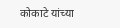कोकाटे यांच्या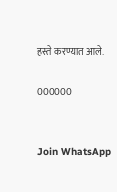हस्ते करण्यात आले.

000000


Join WhatsApp